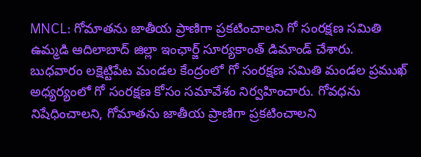MNCL: గోమాతను జాతీయ ప్రాణిగా ప్రకటించాలని గో సంరక్షణ సమితి ఉమ్మడి ఆదిలాబాద్ జిల్లా ఇంఛార్జ్ సూర్యకాంత్ డిమాండ్ చేశారు. బుధవారం లక్షెట్టిపేట మండల కేంద్రంలో గో సంరక్షణ సమితి మండల ప్రముఖ్ అధ్యర్యంలో గో సంరక్షణ కోసం సమావేశం నిర్వహించారు. గోవధను నిషేధించాలని, గోమాతను జాతీయ ప్రాణిగా ప్రకటించాలని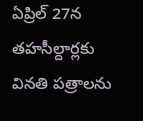ఏప్రిల్ 27న తహసీల్దార్లకు వినతి పత్రాలను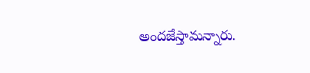అందజేస్తామన్నారు.